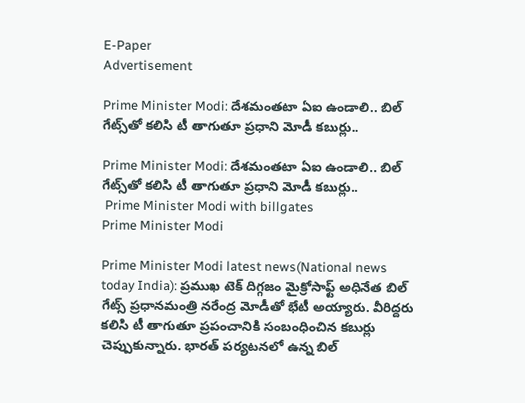E-Paper
Advertisement

Prime Minister Modi: దేశమంతటా ఏఐ ఉండాలి.. బిల్ గేట్స్‌తో కలిసి టీ తాగుతూ ప్రధాని మోడీ కబుర్లు..

Prime Minister Modi: దేశమంతటా ఏఐ ఉండాలి.. బిల్ గేట్స్‌తో కలిసి టీ తాగుతూ ప్రధాని మోడీ కబుర్లు..
 Prime Minister Modi with billgates
Prime Minister Modi

Prime Minister Modi latest news(National news today India): ప్రముఖ టెక్ దిగ్గజం మైక్రోసాఫ్ట్ అధినేత బిల్ గేట్స్‌ ప్రధానమంత్రి నరేంద్ర మోడీతో భేటీ అయ్యారు. వీరిద్దరు కలిసి టీ తాగుతూ ప్రపంచానికి సంబంధించిన కబుర్లు చెప్పుకున్నారు. భారత్ పర్యటనలో ఉన్న బిల్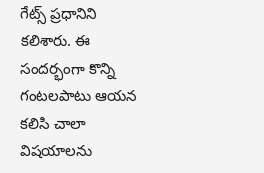గేట్స్ ప్రధానిని కలిశారు. ఈ సందర్భంగా కొన్ని గంటలపాటు ఆయన కలిసి చాలా విషయాలను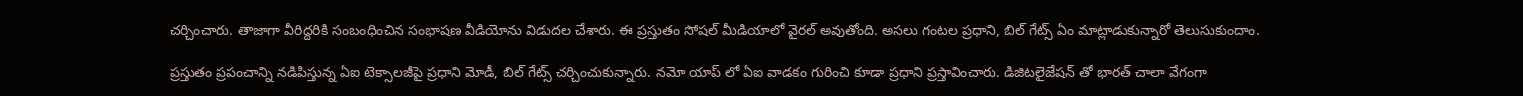చర్చించారు. తాజాగా వీరిద్దరికి సంబంధించిన సంభాషణ వీడియోను విడుదల చేశారు. ఈ ప్రస్తుతం సోషల్ మీడియాలో వైరల్ అవుతోంది. అసలు గంటల ప్రధాని, బిల్ గేట్స్ ఏం మాట్లాడుకున్నారో తెలుసుకుందాం.

ప్రస్తుతం ప్రపంచాన్ని నడిపిస్తున్న ఏఐ టెక్సాలజీపై ప్రధాని మోడీ, బిల్ గేట్స్ చర్చించుకున్నారు. నమో యాప్ లో ఏఐ వాడకం గురించి కూడా ప్రధాని ప్రస్తావించారు. డిజిటలైజేషన్ తో భారత్ చాలా వేగంగా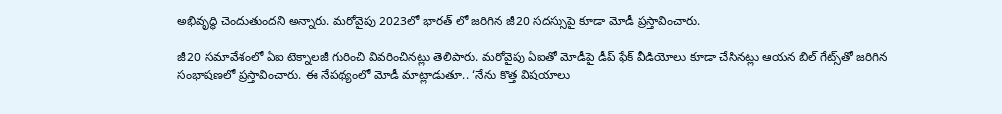అభివృద్ధి చెందుతుందని అన్నారు. మరోవైపు 2023లో భారత్ లో జరిగిన జీ20 సదస్సుపై కూడా మోడీ ప్రస్తావించారు.

జీ20 సమావేశంలో ఏఐ టెక్నాలజీ గురించి వివరించినట్లు తెలిపారు. మరోవైపు ఏఐతో మోడీపై డీప్ ఫేక్ వీడియోలు కూడా చేసినట్లు ఆయన బిల్ గేట్స్‌తో జరిగిన సంభాషణలో ప్రస్తావించారు. ఈ నేపథ్యంలో మోడీ మాట్లాడుతూ.. ‘నేను కొత్త విషయాలు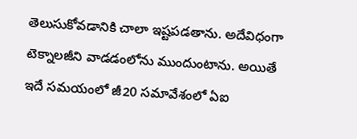తెలుసుకోవడానికి చాలా ఇష్టపడతాను. అదేవిధంగా టెక్నాలజీని వాడడంలోను ముందుంటాను. అయితే ఇదే సమయంలో జీ20 సమావేశంలో ఏఐ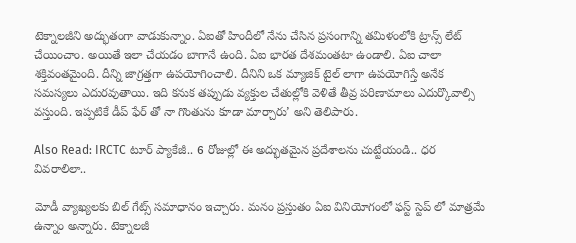టెక్నాలజీని అద్భుతంగా వాడుకున్నాం. ఏఐతో హిందీలో నేను చేసిన ప్రసంగాన్ని తమిళంలోకి ట్రాన్స్ లేట్ చేయించాం. అయితే ఇలా చేయడం బాగానే ఉంది. ఏఐ భారత దేశమంతటా ఉండాలి. ఏఐ చాలా శక్తివంతమైంది. దీన్ని జాగ్రత్తగా ఉపయోగించాలి. దీనిని ఒక మ్యాజిక్ టైల్ లాగా ఉపయోగిస్తే అనేక సమస్యలు ఎదురవుతాయి. ఇది కనుక తప్పుడు వ్యక్తుల చేతుల్లోకి వెళితే తీవ్ర పరిణామాలు ఎదుర్కొవాల్సి వస్తుంది. ఇప్పటికే డీప్ ఫేర్ తో నా గొంతును కూడా మార్చారు’ అని తెలిపారు.

Also Read: IRCTC టూర్ ప్యాకేజీ.. 6 రోజుల్లో ఈ అద్భుతమైన ప్రదేశాలను చుట్టేయండి.. ధర వివరాలిలా..

మోడీ వ్యాఖ్యలకు బిల్ గేట్స్ సమాధానం ఇచ్చారు. మనం ప్రస్తుతం ఏఐ వినియోగంలో ఫస్ట్ స్టెప్ లో మాత్రమే ఉన్నాం అన్నారు. టెక్నాలజీ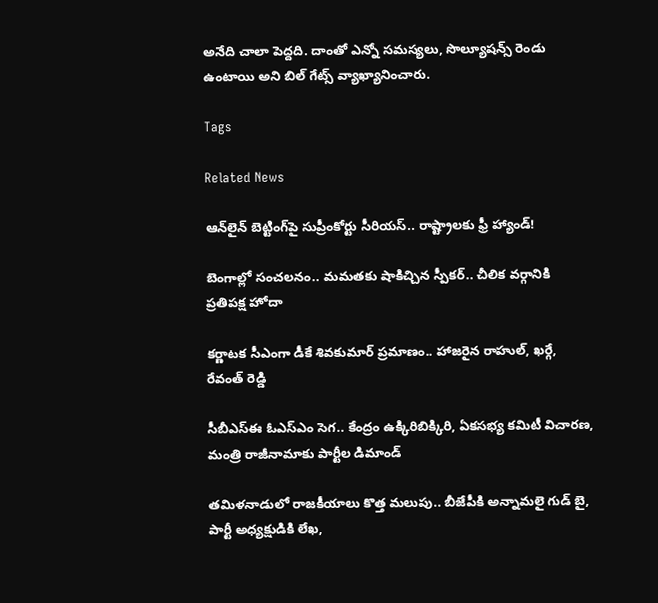అనేది చాలా పెద్దది. దాంతో ఎన్నో సమస్యలు, సొల్యూషన్స్ రెండు ఉంటాయి అని బిల్ గేట్స్ వ్యాఖ్యానించారు.

Tags

Related News

ఆన్‌లైన్ బెట్టింగ్‌పై సుప్రీంకోర్టు సీరియస్.. రాష్ట్రాలకు ఫ్రీ హ్యాండ్!

బెంగాల్లో సంచలనం.. మమతకు షాకిచ్చిన స్పీకర్.. చీలిక వర్గానికి ప్రతిపక్ష హోదా

కర్ణాటక సీఎంగా డీకే శివకుమార్‌ ప్రమాణం.. హాజరైన రాహుల్, ఖర్గే, రేవంత్ రెడ్డి

సీబీఎస్ఈ ఓఎస్ఎం సెగ.. కేంద్రం ఉక్కిరిబిక్కిరి, ఏకసభ్య కమిటీ విచారణ, మంత్రి రాజీనామాకు పార్టీల డిమాండ్

తమిళనాడులో రాజకీయాలు కొత్త మలుపు.. బీజేపీకి అన్నామలై గుడ్ బై, పార్టీ అధ్యక్షుడికి లేఖ,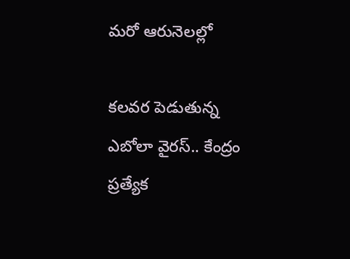మరో ఆరునెలల్లో

కలవర పెడుతున్న ఎబోలా వైరస్.. కేంద్రం ప్రత్యేక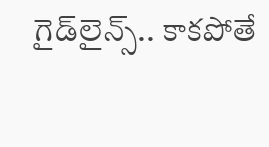గైడ్‌లైన్స్.. కాకపోతే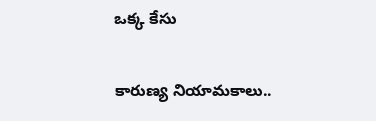ఒక్క కేసు

కారుణ్య నియామకాలు..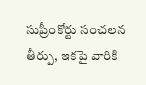సుప్రీంకోర్టు సంచలన తీర్పు, ఇకపై వారికి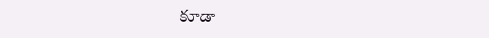కూడా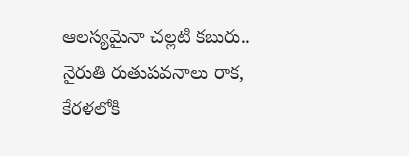ఆలస్యమైనా చల్లటి కబురు.. నైరుతి రుతుపవనాలు రాక, కేరళలోకి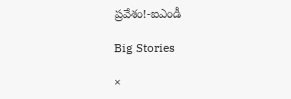ప్రవేశం!-ఐఎండీ

Big Stories

×